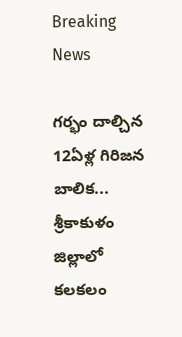Breaking News

గర్భం దాల్చిన 12ఏళ్ల గిరిజన బాలిక... శ్రీకాకుళం జిల్లాలో కలకలం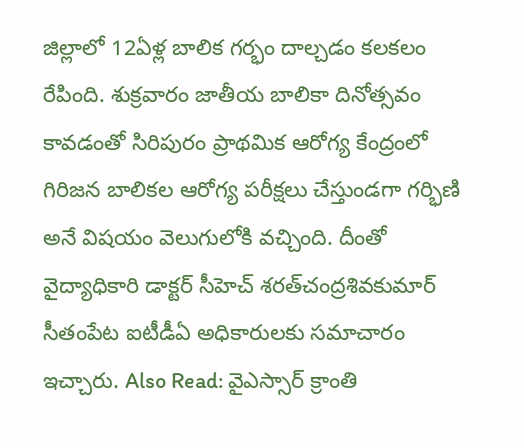జిల్లాలో 12ఏళ్ల బాలిక గర్భం దాల్చడం కలకలం రేపింది. శుక్రవారం జాతీయ బాలికా దినోత్సవం కావడంతో సిరిపురం ప్రాథమిక ఆరోగ్య కేంద్రంలో గిరిజన బాలికల ఆరోగ్య పరీక్షలు చేస్తుండగా గర్భిణి అనే విషయం వెలుగులోకి వచ్చింది. దీంతో వైద్యాధికారి డాక్టర్‌ సీహెచ్‌ శరత్‌చంద్రశివకుమార్‌ సీతంపేట ఐటీడీఏ అధికారులకు సమాచారం ఇచ్చారు. Also Read: వైఎస్సార్‌ క్రాంతి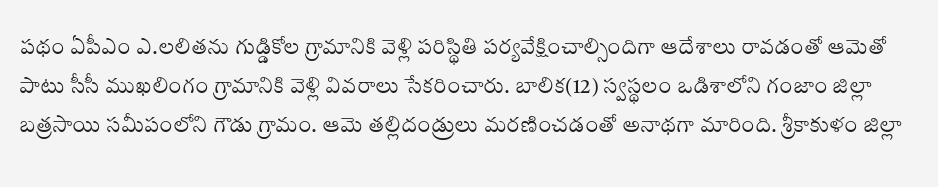పథం ఏపీఎం ఎ.లలితను గుడ్డికోల గ్రామానికి వెళ్లి పరిస్థితి పర్యవేక్షించాల్సిందిగా ఆదేశాలు రావడంతో ఆమెతో పాటు సీసీ ముఖలింగం గ్రామానికి వెళ్లి వివరాలు సేకరించారు. బాలిక(12) స్వస్థలం ఒడిశాలోని గంజాం జిల్లా బత్రసాయి సమీపంలోని గౌడు గ్రామం. ఆమె తల్లిదండ్రులు మరణించడంతో అనాథగా మారింది. శ్రీకాకుళం జిల్లా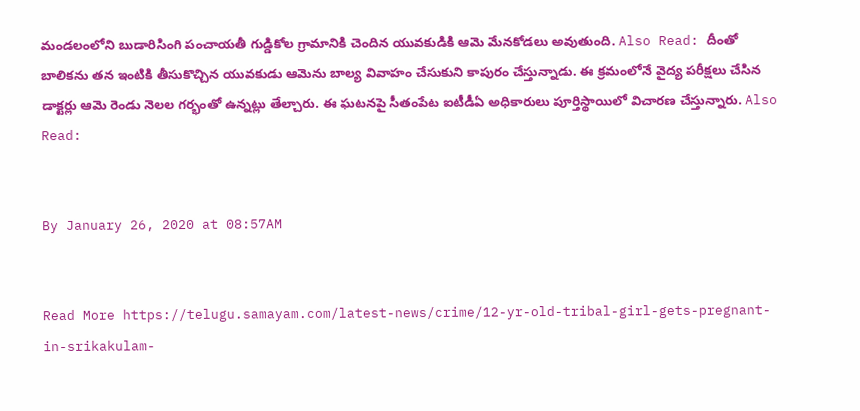మండలంలోని బుడారిసింగి పంచాయతీ గుడ్డికోల గ్రామానికి చెందిన యువకుడికి ఆమె మేనకోడలు అవుతుంది. Also Read: దీంతో బాలికను తన ఇంటికి తీసుకొచ్చిన యువకుడు ఆమెను బాల్య వివాహం చేసుకుని కాపురం చేస్తున్నాడు. ఈ క్రమంలోనే వైద్య పరీక్షలు చేసిన డాక్టర్లు ఆమె రెండు నెలల గర్భంతో ఉన్నట్లు తేల్చారు. ఈ ఘటనపై సీతంపేట ఐటీడీఏ అధికారులు పూర్తిస్థాయిలో విచారణ చేస్తున్నారు. Also Read:


By January 26, 2020 at 08:57AM


Read More https://telugu.samayam.com/latest-news/crime/12-yr-old-tribal-girl-gets-pregnant-in-srikakulam-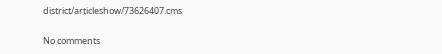district/articleshow/73626407.cms

No comments